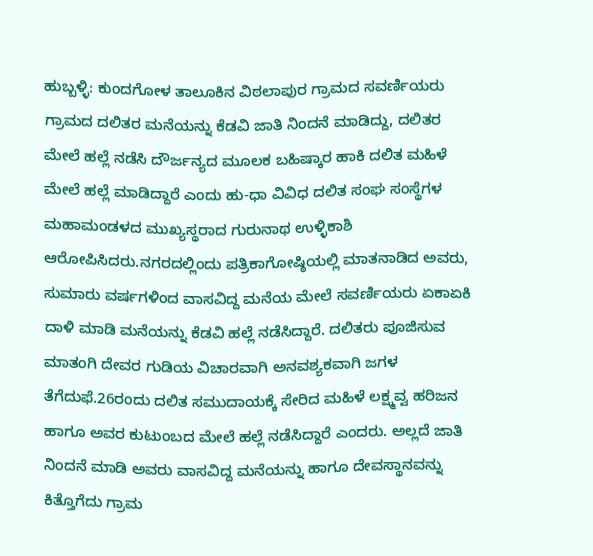ಹುಬ್ಬಳ್ಳಿ: ಕುಂದಗೋಳ ತಾಲೂಕಿನ ವಿಠಲಾಪುರ ಗ್ರಾಮದ ಸವರ್ಣಿಯರು ಗ್ರಾಮದ ದಲಿತರ ಮನೆಯನ್ನು ಕೆಡವಿ ಜಾತಿ ನಿಂದನೆ ಮಾಡಿದ್ದು, ದಲಿತರ ಮೇಲೆ ಹಲ್ಲೆ ನಡೆಸಿ ದೌರ್ಜನ್ಯದ ಮೂಲಕ ಬಹಿಷ್ಕಾರ ಹಾಕಿ ದಲಿತ ಮಹಿಳೆ ಮೇಲೆ ಹಲ್ಲೆ ಮಾಡಿದ್ದಾರೆ ಎಂದು ಹು-ಧಾ ವಿವಿಧ ದಲಿತ ಸಂಘ ಸಂಸ್ಥೆಗಳ ಮಹಾಮಂಡಳದ ಮುಖ್ಯಸ್ಥರಾದ ಗುರುನಾಥ ಉಳ್ಳಿಕಾಶಿ ಆರೋಪಿಸಿದರು.ನಗರದಲ್ಲಿಂದು ಪತ್ರಿಕಾಗೋಷ್ಠಿಯಲ್ಲಿ ಮಾತನಾಡಿದ ಅವರು, ಸುಮಾರು ವರ್ಷಗಳಿಂದ ವಾಸವಿದ್ದ ಮನೆಯ ಮೇಲೆ ಸವರ್ಣಿಯರು ಏಕಾಏಕಿ ದಾಳಿ ಮಾಡಿ ಮನೆಯನ್ನು ಕೆಡವಿ ಹಲ್ಲೆ ನಡೆಸಿದ್ದಾರೆ. ದಲಿತರು ಪೂಜಿಸುವ ಮಾತಂಗಿ ದೇವರ ಗುಡಿಯ ವಿಚಾರವಾಗಿ ಅನವಶ್ಯಕವಾಗಿ ಜಗಳ ತೆಗೆದುಫೆ.26ರಂದು ದಲಿತ ಸಮುದಾಯಕ್ಕೆ ಸೇರಿದ ಮಹಿಳೆ ಲಕ್ಷ್ಮವ್ವ ಹರಿಜನ ಹಾಗೂ ಅವರ ಕುಟುಂಬದ ಮೇಲೆ ಹಲ್ಲೆ ನಡೆಸಿದ್ದಾರೆ ಎಂದರು. ಅಲ್ಲದೆ ಜಾತಿ ನಿಂದನೆ ಮಾಡಿ ಅವರು ವಾಸವಿದ್ದ ಮನೆಯನ್ನು ಹಾಗೂ ದೇವಸ್ಥಾನವನ್ನು ಕಿತ್ತೊಗೆದು ಗ್ರಾಮ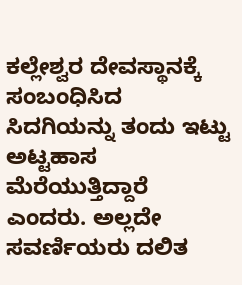ಕಲ್ಲೇಶ್ವರ ದೇವಸ್ಥಾನಕ್ಕೆ ಸಂಬಂಧಿಸಿದ ಸಿದಗಿಯನ್ನು ತಂದು ಇಟ್ಟು ಅಟ್ಟಹಾಸ ಮೆರೆಯುತ್ತಿದ್ದಾರೆ ಎಂದರು. ಅಲ್ಲದೇ ಸವರ್ಣಿಯರು ದಲಿತ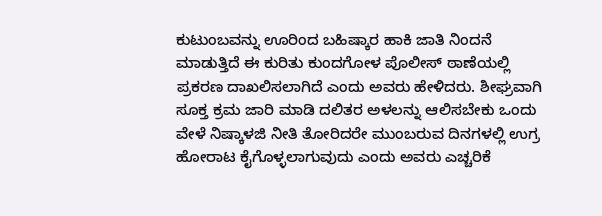ಕುಟುಂಬವನ್ನು ಊರಿಂದ ಬಹಿಷ್ಕಾರ ಹಾಕಿ ಜಾತಿ ನಿಂದನೆ ಮಾಡುತ್ತಿದೆ ಈ ಕುರಿತು ಕುಂದಗೋಳ ಪೊಲೀಸ್ ಠಾಣೆಯಲ್ಲಿ ಪ್ರಕರಣ ದಾಖಲಿಸಲಾಗಿದೆ ಎಂದು ಅವರು ಹೇಳಿದರು. ಶೀಘ್ರವಾಗಿ ಸೂಕ್ತ ಕ್ರಮ ಜಾರಿ ಮಾಡಿ ದಲಿತರ ಅಳಲನ್ನು ಆಲಿಸಬೇಕು ಒಂದು ವೇಳೆ ನಿಷ್ಕಾಳಜಿ ನೀತಿ ತೋರಿದರೇ ಮುಂಬರುವ ದಿನಗಳಲ್ಲಿ ಉಗ್ರ ಹೋರಾಟ ಕೈಗೊಳ್ಳಲಾಗುವುದು ಎಂದು ಅವರು ಎಚ್ಚರಿಕೆ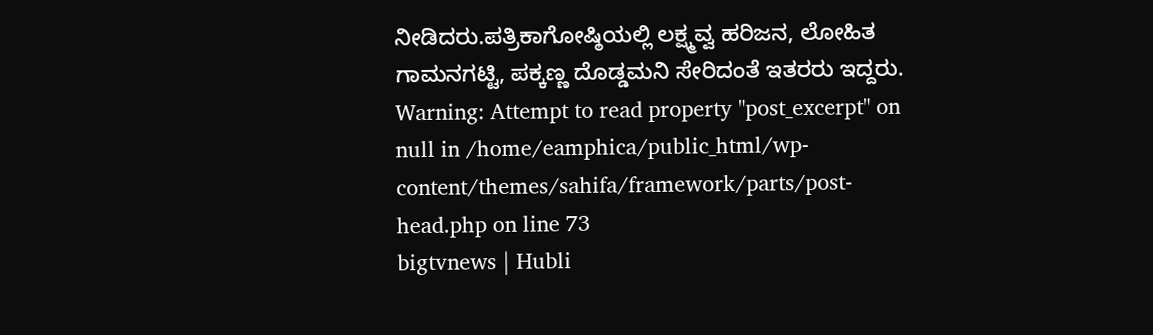ನೀಡಿದರು.ಪತ್ರಿಕಾಗೋಷ್ಠಿಯಲ್ಲಿ ಲಕ್ಷ್ಮವ್ವ ಹರಿಜನ, ಲೋಹಿತ ಗಾಮನಗಟ್ಟಿ, ಪಕ್ಕಣ್ಣ ದೊಡ್ಡಮನಿ ಸೇರಿದಂತೆ ಇತರರು ಇದ್ದರು.
Warning: Attempt to read property "post_excerpt" on null in /home/eamphica/public_html/wp-content/themes/sahifa/framework/parts/post-head.php on line 73
bigtvnews | Hubli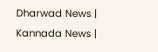Dharwad News | Kannada News |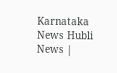Karnataka News Hubli News |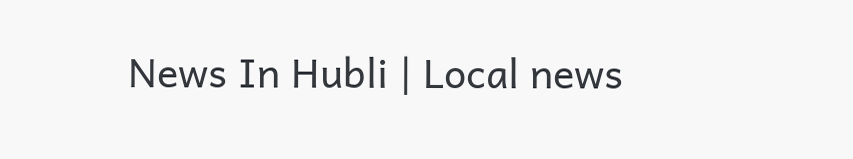News In Hubli | Local news